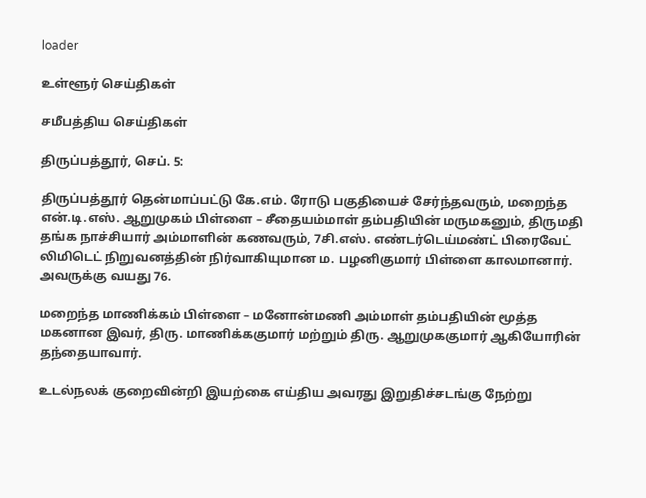loader

உள்ளூர் செய்திகள்

சமீபத்திய செய்திகள்

திருப்பத்தூர், செப். 5:

திருப்பத்தூர் தென்மாப்பட்டு கே.எம். ரோடு பகுதியைச் சேர்ந்தவரும், மறைந்த என்.டி.எஸ். ஆறுமுகம் பிள்ளை – சீதையம்மாள் தம்பதியின் மருமகனும், திருமதி தங்க நாச்சியார் அம்மாளின் கணவரும், 7சி.எஸ். எண்டர்டெய்மண்ட் பிரைவேட் லிமிடெட் நிறுவனத்தின் நிர்வாகியுமான ம. பழனிகுமார் பிள்ளை காலமானார். அவருக்கு வயது 76.

மறைந்த மாணிக்கம் பிள்ளை – மனோன்மணி அம்மாள் தம்பதியின் மூத்த மகனான இவர், திரு. மாணிக்ககுமார் மற்றும் திரு. ஆறுமுககுமார் ஆகியோரின் தந்தையாவார்.

உடல்நலக் குறைவின்றி இயற்கை எய்திய அவரது இறுதிச்சடங்கு நேற்று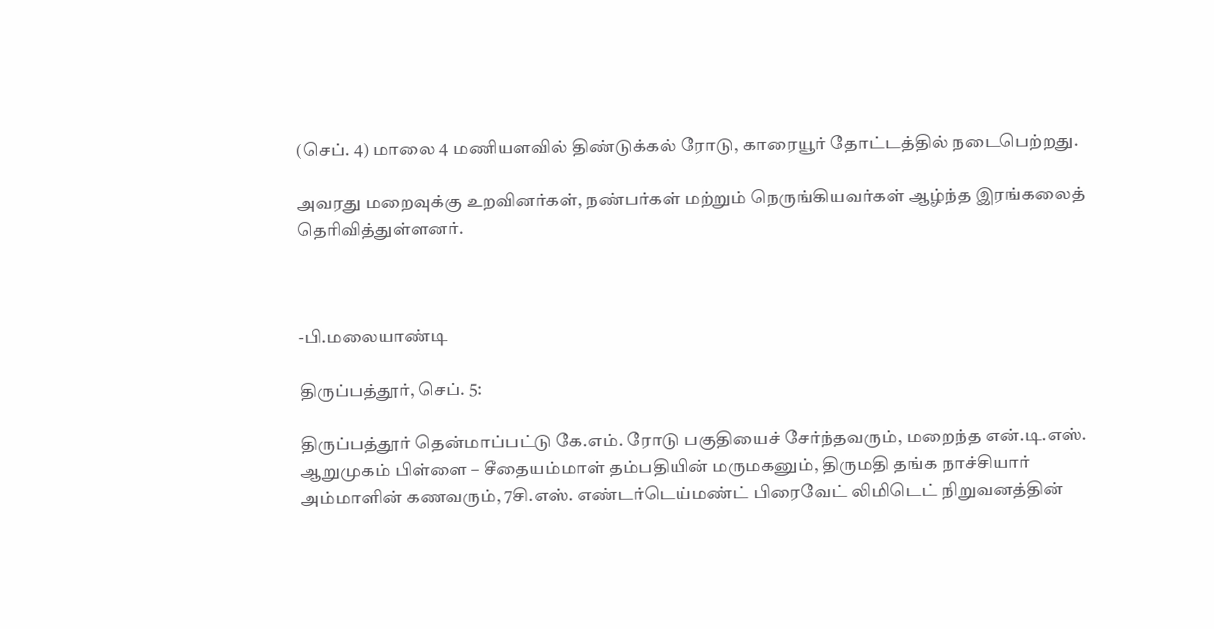(செப். 4) மாலை 4 மணியளவில் திண்டுக்கல் ரோடு, காரையூர் தோட்டத்தில் நடைபெற்றது.

அவரது மறைவுக்கு உறவினர்கள், நண்பர்கள் மற்றும் நெருங்கியவர்கள் ஆழ்ந்த இரங்கலைத் தெரிவித்துள்ளனர்.



-பி.மலையாண்டி

திருப்பத்தூர், செப். 5:

திருப்பத்தூர் தென்மாப்பட்டு கே.எம். ரோடு பகுதியைச் சேர்ந்தவரும், மறைந்த என்.டி.எஸ். ஆறுமுகம் பிள்ளை – சீதையம்மாள் தம்பதியின் மருமகனும், திருமதி தங்க நாச்சியார் அம்மாளின் கணவரும், 7சி.எஸ். எண்டர்டெய்மண்ட் பிரைவேட் லிமிடெட் நிறுவனத்தின்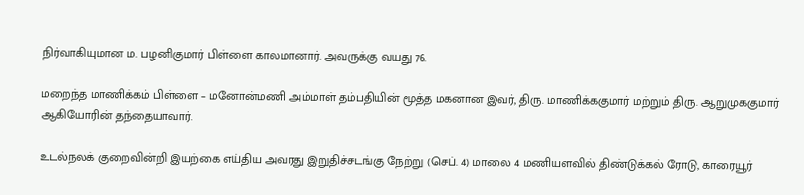நிர்வாகியுமான ம. பழனிகுமார் பிள்ளை காலமானார். அவருக்கு வயது 76.

மறைந்த மாணிக்கம் பிள்ளை – மனோன்மணி அம்மாள் தம்பதியின் மூத்த மகனான இவர், திரு. மாணிக்ககுமார் மற்றும் திரு. ஆறுமுககுமார் ஆகியோரின் தந்தையாவார்.

உடல்நலக் குறைவின்றி இயற்கை எய்திய அவரது இறுதிச்சடங்கு நேற்று (செப். 4) மாலை 4 மணியளவில் திண்டுக்கல் ரோடு, காரையூர்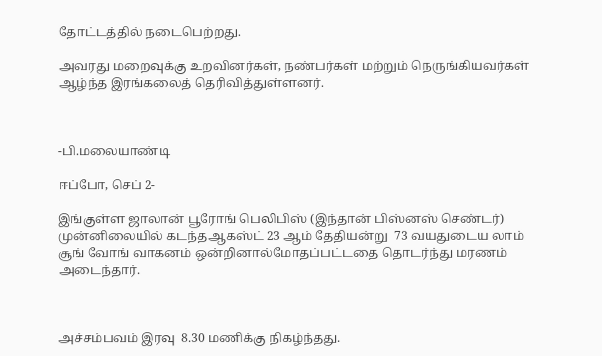தோட்டத்தில் நடைபெற்றது.

அவரது மறைவுக்கு உறவினர்கள், நண்பர்கள் மற்றும் நெருங்கியவர்கள் ஆழ்ந்த இரங்கலைத் தெரிவித்துள்ளனர்.



-பி.மலையாண்டி

ஈப்போ, செப் 2-

இங்குள்ள ஜாலான் பூரோங் பெலிபிஸ் (இந்தான் பிஸ்னஸ் செண்டர்) முன்னிலையில் கடந்தஆகஸ்ட் 23 ஆம் தேதியன்று  73 வயதுடைய லாம் சூங் வோங் வாகனம் ஒன்றினால்மோதப்பட்டதை தொடர்ந்து மரணம் அடைந்தார்.



அச்சம்பவம் இரவு  8.30 மணிக்கு நிகழ்ந்தது.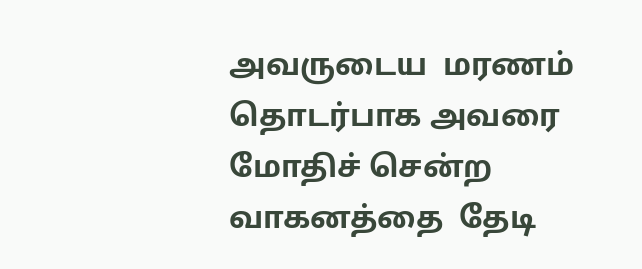அவருடைய  மரணம் தொடர்பாக அவரை மோதிச் சென்ற வாகனத்தை  தேடி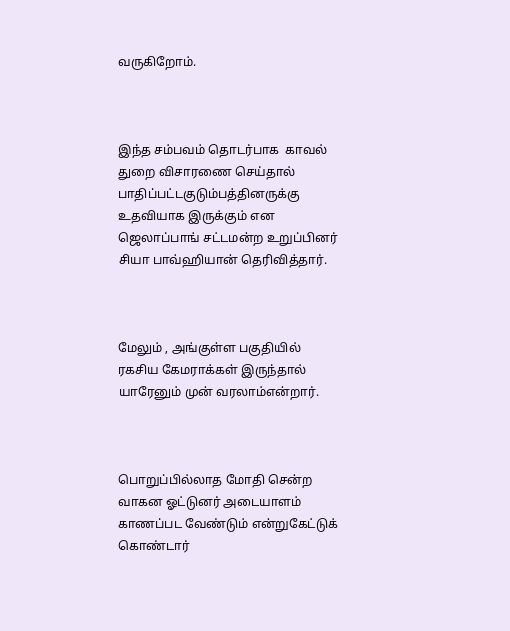வருகிறோம்.



இந்த சம்பவம் தொடர்பாக  காவல்  துறை விசாரணை செய்தால் பாதிப்பட்டகுடும்பத்தினருக்கு  உதவியாக இருக்கும் என‌ ஜெலாப்பாங் சட்டமன்ற உறுப்பினர் சியா பாவ்ஹியான் தெரிவித்தார்.



மேலும் , அங்குள்ள பகுதியில் ரகசிய கேமராக்கள் இருந்தால் யாரேனும் முன் வரலாம்என்றார்.



பொறுப்பில்லாத மோதி சென்ற வாகன ஓட்டுனர் அடையாளம் காணப்பட வேண்டும் என்றுகேட்டுக் கொண்டார்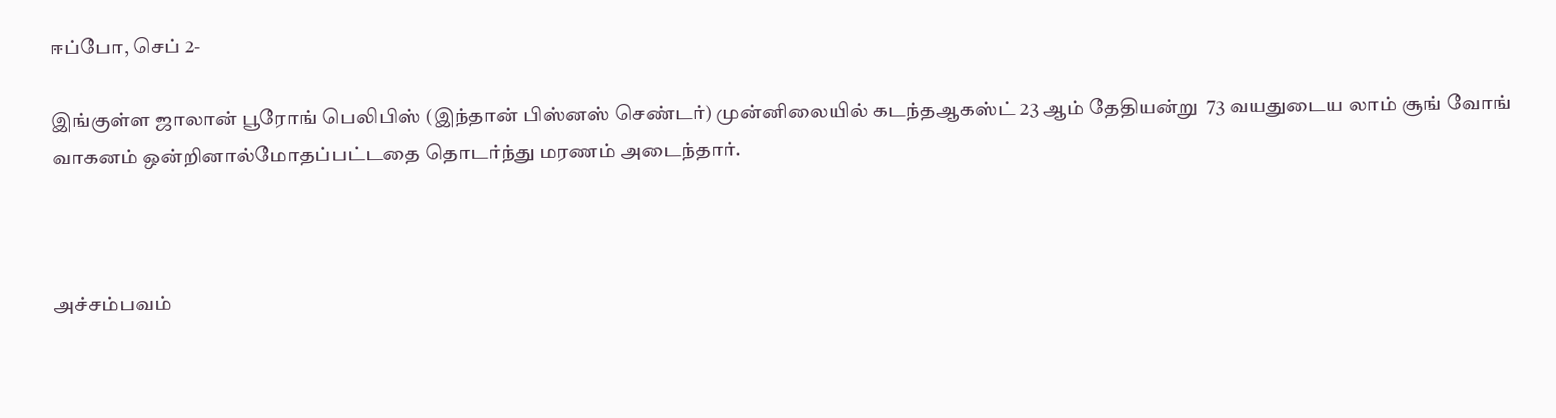ஈப்போ, செப் 2-

இங்குள்ள ஜாலான் பூரோங் பெலிபிஸ் (இந்தான் பிஸ்னஸ் செண்டர்) முன்னிலையில் கடந்தஆகஸ்ட் 23 ஆம் தேதியன்று  73 வயதுடைய லாம் சூங் வோங் வாகனம் ஒன்றினால்மோதப்பட்டதை தொடர்ந்து மரணம் அடைந்தார்.



அச்சம்பவம்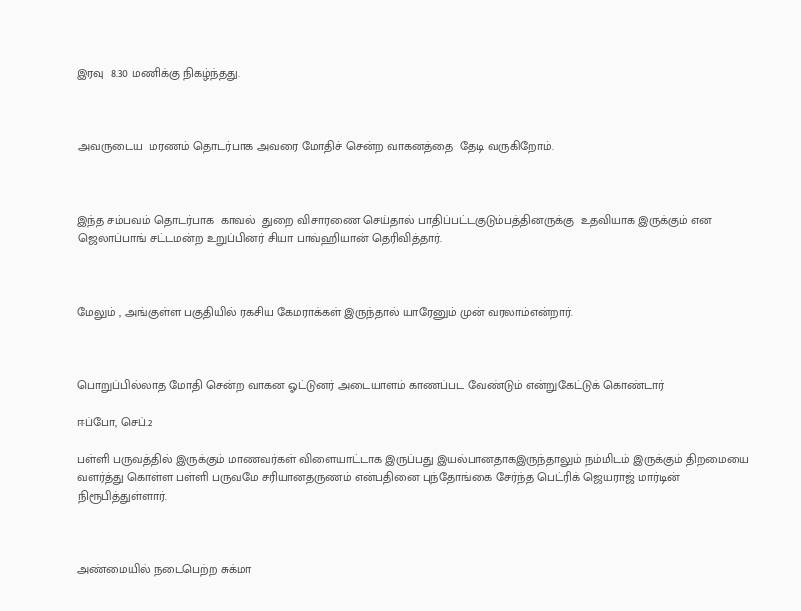இரவு  8.30 மணிக்கு நிகழ்ந்தது.



அவருடைய  மரணம் தொடர்பாக அவரை மோதிச் சென்ற வாகனத்தை  தேடி வருகிறோம்.



இந்த சம்பவம் தொடர்பாக  காவல்  துறை விசாரணை செய்தால் பாதிப்பட்டகுடும்பத்தினருக்கு  உதவியாக இருக்கும் என‌ ஜெலாப்பாங் சட்டமன்ற உறுப்பினர் சியா பாவ்ஹியான் தெரிவித்தார்.



மேலும் , அங்குள்ள பகுதியில் ரகசிய கேமராக்கள் இருந்தால் யாரேனும் முன் வரலாம்என்றார்.



பொறுப்பில்லாத மோதி சென்ற வாகன ஓட்டுனர் அடையாளம் காணப்பட வேண்டும் என்றுகேட்டுக் கொண்டார்

ஈப்போ, செப்.2

பள்ளி பருவத்தில் இருக்கும் மாணவர்கள் விளையாட்டாக இருப்பது இயல்பானதாகஇருந்தாலும் நம்மிடம் இருக்கும் திறமையை வளர்த்து கொள்ள பள்ளி பருவமே சரியானதருணம் என்பதினை புந்தோங்கை சேர்ந்த பெட்ரிக் ஜெயராஜ்‌ மார்டின் நிரூபித்துள்ளார்.



அண்மையில் நடைபெற்ற சுக்மா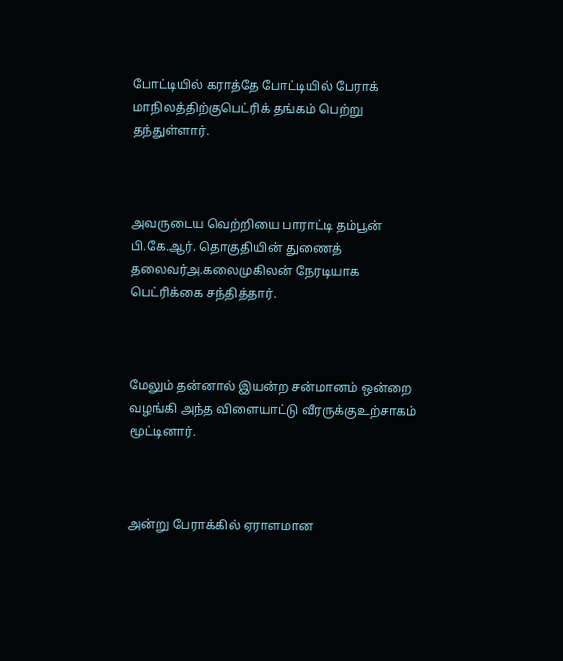போட்டியில் கராத்தே போட்டியில் பேராக் மாநிலத்திற்குபெட்ரிக் தங்கம் பெற்று தந்துள்ளார்.



அவருடைய வெற்றியை பாராட்டி தம்பூன் பி.கே.ஆர். தொகுதியின் துணைத் தலைவர்அ.கலைமுகிலன் நேரடியாக பெட்ரிக்கை சந்தித்தார்.



மேலும் தன்னால் இயன்ற சன்மானம் ஒன்றை வழங்கி அந்த விளையாட்டு வீரருக்குஉற்சாகம்‌ மூட்டினார்.



அன்று பேராக்கில் ஏராளமான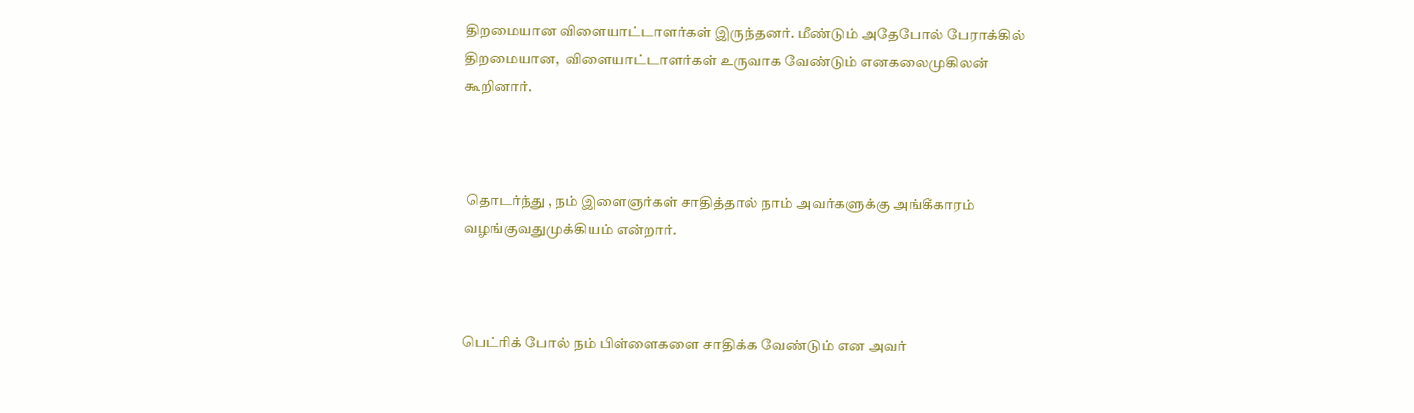திறமையான விளையாட்டாளர்கள் இருந்தனர். மீண்டும் அதேபோல் பேராக்கில் திறமையான,  விளையாட்டாளர்கள் உருவாக வேண்டும் எனகலைமுகிலன் கூறினார்.



 தொடர்ந்து , நம் இளைஞர்கள் சாதித்தால் நாம் அவர்களுக்கு அங்கீகாரம் வழங்குவதுமுக்கியம் என்றார்.



பெட்ரிக் போல் நம்‌ பிள்ளைகளை சாதிக்க வேண்டும்‌ என‌ அவர்‌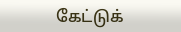கேட்டுக்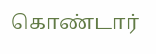கொண்டார்